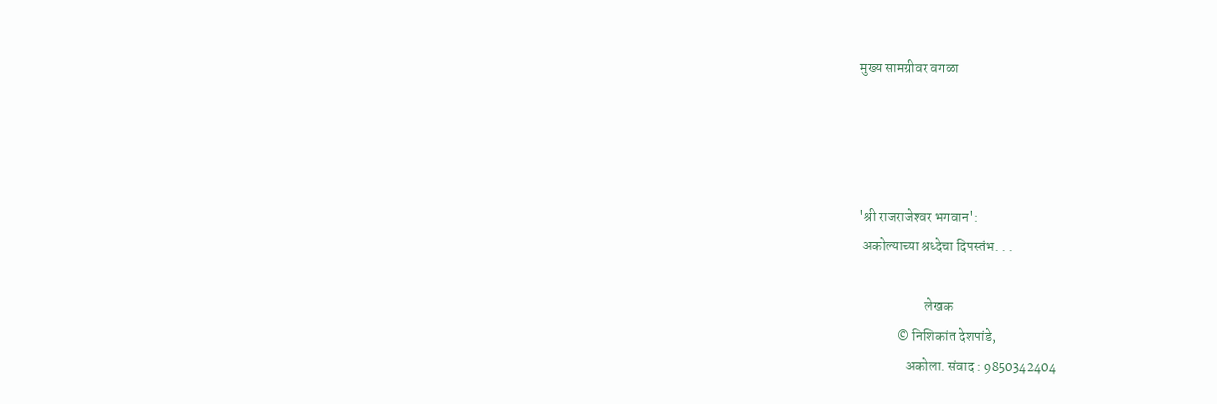मुख्य सामग्रीवर वगळा




'श्री राजराजेश्‍वर भगवान':
 अकोल्‍याच्‍या श्रध्‍देचा दिपस्‍तंभ. . .

                        लेखक
              © निशिकांत देशपांडे,
                 अकोला. संवाद : 9850342404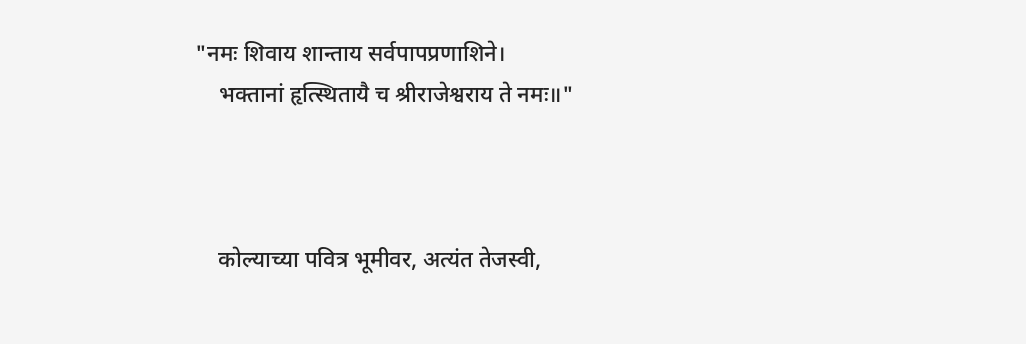"नमः शिवाय शान्ताय सर्वपापप्रणाशिने।
    भक्तानां हृत्स्थितायै च श्रीराजेश्वराय ते नमः॥"



    कोल्याच्या पवित्र भूमीवर, अत्‍यंत तेजस्वी,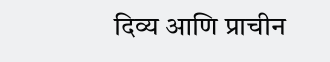दिव्य आणि प्राचीन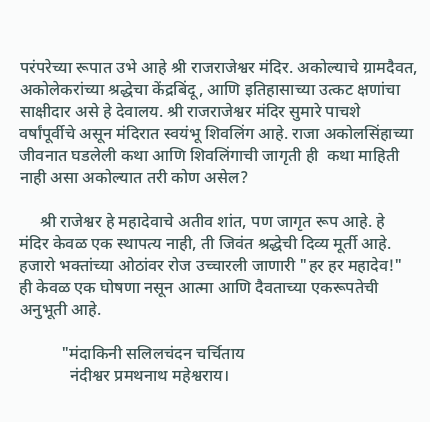परंपरेच्‍या रूपात उभे आहे श्री राजराजेश्वर मंदिर. अकोल्याचे ग्रामदैवत, अकोलेकरांच्‍या श्रद्धेचा केंद्रबिंदू, आणि इतिहासाच्या उत्कट क्षणांचा साक्षीदार असे हे देवालय. श्री राजराजेश्वर मंदिर सुमारे पाचशे वर्षांपूर्वीचे असून मंदिरात स्वयंभू शिवलिंग आहे. राजा अकोलसिंहाच्‍या जीवनात घडलेली कथा आणि शिवलिंगाची जागृती ही  कथा माहिती नाही असा अकोल्‍यात तरी कोण असेल?

     श्री राजेश्वर हे महादेवाचे अतीव शांत, पण जागृत रूप आहे. हे मंदिर केवळ एक स्थापत्य नाही, ती जिवंत श्रद्धेची दिव्य मूर्ती आहे. हजारो भक्तांच्या ओठांवर रोज उच्चारली जाणारी "हर हर महादेव!" ही केवळ एक घोषणा नसून आत्मा आणि दैवताच्या एकरूपतेची अनुभूती आहे.

          "मंदाकिनी सलिलचंदन चर्चिताय
            नंदीश्वर प्रमथनाथ महेश्वराय।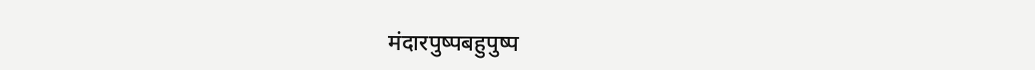मंदारपुष्पबहुपुष्प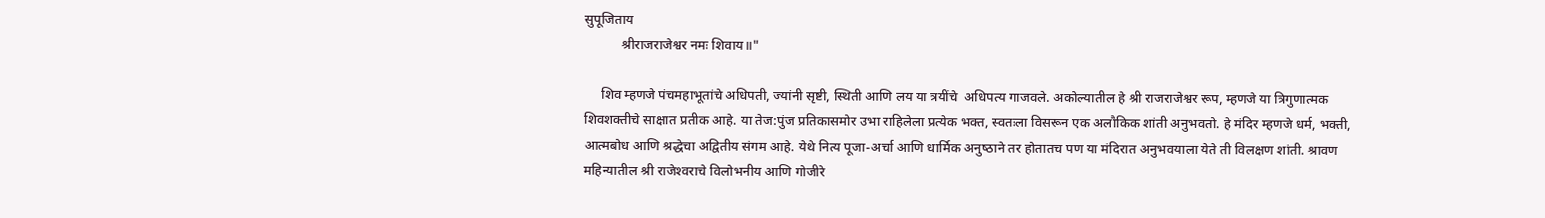सुपूजिताय
           श्रीराजराजेश्वर नमः शिवाय॥"

     शिव म्हणजे पंचमहाभूतांचे अधिपती, ज्यांनी सृष्टी, स्थिती आणि लय या त्रयींचे  अधिपत्य गाजवले. अकोल्यातील हे श्री राजराजेश्वर रूप, म्हणजे या त्रिगुणात्मक शिवशक्तीचे साक्षात प्रतीक आहे. या तेज:पुंज प्रतिकासमोर उभा राहिलेला प्रत्येक भक्त, स्वतःला विसरून एक अलौकिक शांती अनुभवतो. हे मंदिर म्हणजे धर्म, भक्ती, आत्मबोध आणि श्रद्धेचा अद्वितीय संगम आहे. येथे नित्‍य पूजा-अर्चा आणि धार्मिक अनुष्‍ठाने तर होतातच पण या मंदिरात अनुभवयाला येते ती विलक्षण शांती. श्रावण महिन्‍यातील श्री राजेश्‍वराचे विलोभनीय आणि गोजीरे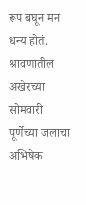रूप बघून मन धन्‍य होतं. श्रावणातील अखेरच्‍या सोमवारी पूर्णेच्‍या जलाचा अभिषेक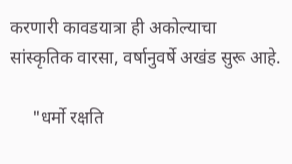करणारी कावडयात्रा ही अकोल्‍याचा सांस्‍कृतिक वारसा, वर्षानुवर्षे अखंड सुरू आहे.

     "धर्मो रक्षति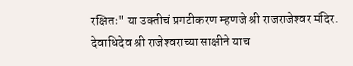रक्षितः" या उक्‍तीचं प्रगटीकरण म्‍हणजे श्री राजराजेश्‍वर मंदिर.  देवाधिदेव श्री राजेश्‍वराच्‍या साक्षीने याच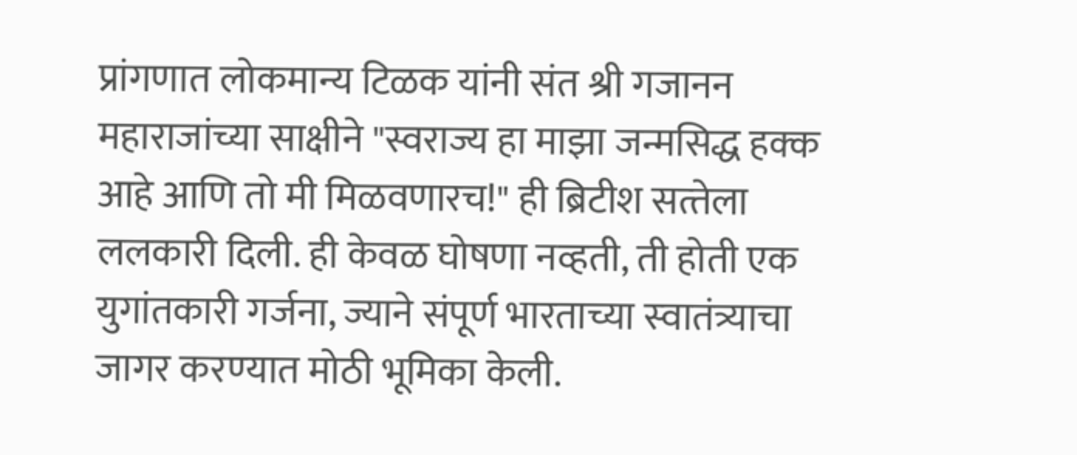प्रांगणात लोकमान्य टिळक यांनी संत श्री गजानन महाराजांच्या साक्षीने "स्वराज्य हा माझा जन्मसिद्ध हक्क आहे आणि तो मी मिळवणारच!" ही ब्रिटीश सत्‍तेला ललकारी दिली. ही केवळ घोषणा नव्हती, ती होती एक युगांतकारी गर्जना, ज्याने संपूर्ण भारताच्या स्‍वातंत्र्याचा जागर करण्‍यात मोठी भूमिका केली.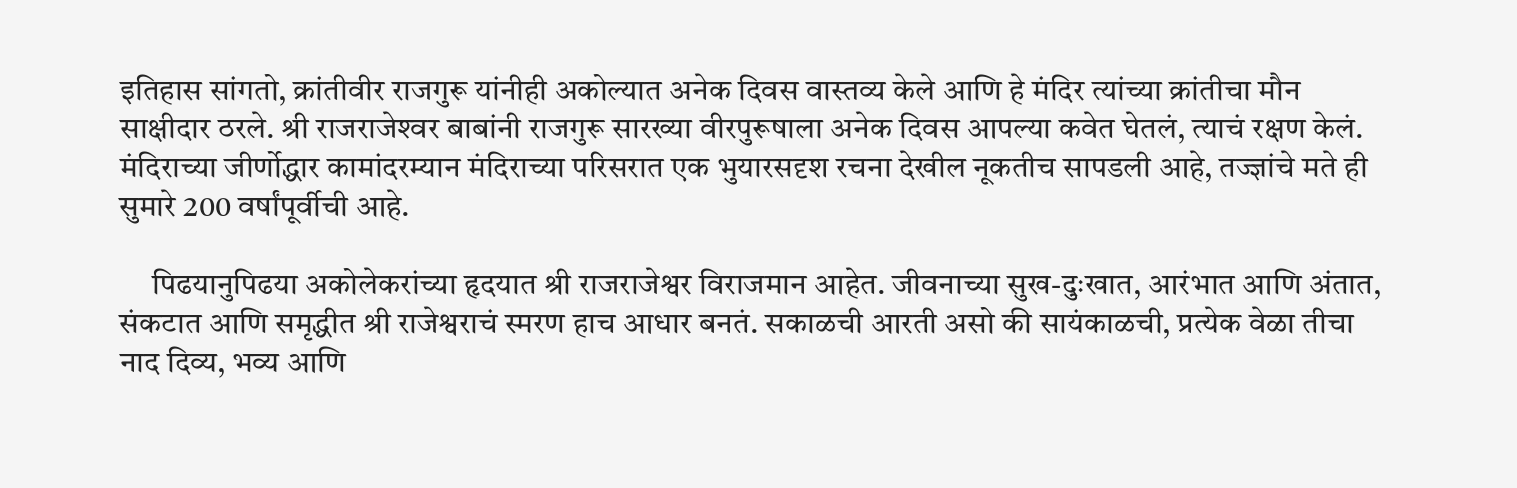इतिहास सांगतो, क्रांतीवीर राजगुरू यांनीही अकोल्यात अनेक दिवस वास्तव्य केले आणि हे मंदिर त्यांच्या क्रांतीचा मौन साक्षीदार ठरले. श्री राजराजेश्‍वर बाबांनी राजगुरू सारख्‍या वीरपुरूषाला अनेक दिवस आपल्‍या कवेत घेतलं, त्‍याचं रक्षण केलं. मंदिराच्या जीर्णोद्धार कामांदरम्यान मंदिराच्या परिसरात एक भुयारसदृश रचना देखील नूकतीच सापडली आहे, तज्‍ज्ञांचे मते ही सुमारे 200 वर्षांपूर्वीची आहे.

     पिढयानुपिढया अकोलेकरांच्या हृदयात श्री राजराजेश्वर विराजमान आहेत. जीवनाच्या सुख-दुःखात, आरंभात आणि अंतात, संकटात आणि समृद्धीत श्री राजेश्वराचं स्मरण हाच आधार बनतं. सकाळची आरती असो की सायंकाळची, प्रत्‍येक वेळा तीचा नाद दिव्‍य, भव्‍य आणि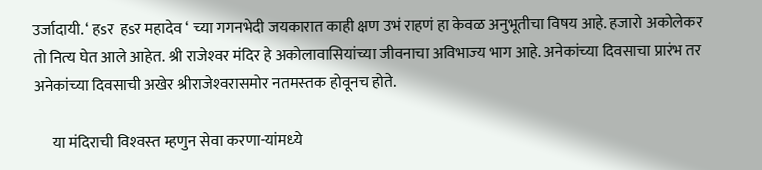उर्जादायी. ‘ हsर  हsर महादेव ‘ च्‍या गगनभेदी जयकारात काही क्षण उभं राहणं हा केवळ अनुभूतीचा विषय आहे. हजारो अकोलेकर तो नित्‍य घेत आले आहेत. श्री राजेश्‍वर मंदिर हे अकोलावासियांच्‍या जीवनाचा अविभाज्‍य भाग आहे. अनेकांच्‍या दिवसाचा प्रारंभ तर अनेकांच्‍या दिवसाची अखेर श्रीराजेश्‍वरासमोर नतमस्‍तक होवूनच होते.

      या मंदिराची विश्‍वस्‍त म्‍हणुन सेवा करणा-यांमध्‍ये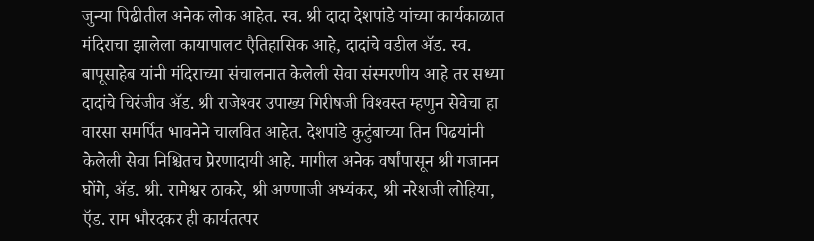जुन्‍या पिढीतील अनेक लोक आहेत. स्‍व. श्री दादा देशपांडे यांच्‍या कार्यकाळात मंदिराचा झालेला कायापालट एैतिहासिक आहे, दादांचे वडील ॲड. स्‍व. बापूसाहेब यांनी मंदिराच्‍या संचालनात केलेली सेवा संस्‍मरणीय आहे तर सध्‍या दादांचे चिरंजीव ॲड. श्री राजेश्‍वर उपाख्‍य गिरीषजी विश्‍वस्‍त म्‍हणुन सेवेचा हा वारसा स‍मर्पित भावनेने चालवित आहेत. देशपांडे कुटुंबाच्‍या तिन पिढयांनी केलेली सेवा निश्चितच प्रेरणादायी आहे. मागील अनेक वर्षांपासून श्री गजानन घोंगे, ॲड. श्री. रामेश्वर ठाकरे, श्री अण्‍णाजी अभ्‍यंकर, श्री नरेशजी लोहिया, ऍड. राम भौरदकर ही कार्यतत्‍पर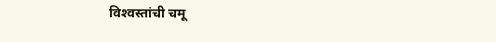विश्‍वस्‍तांची चमू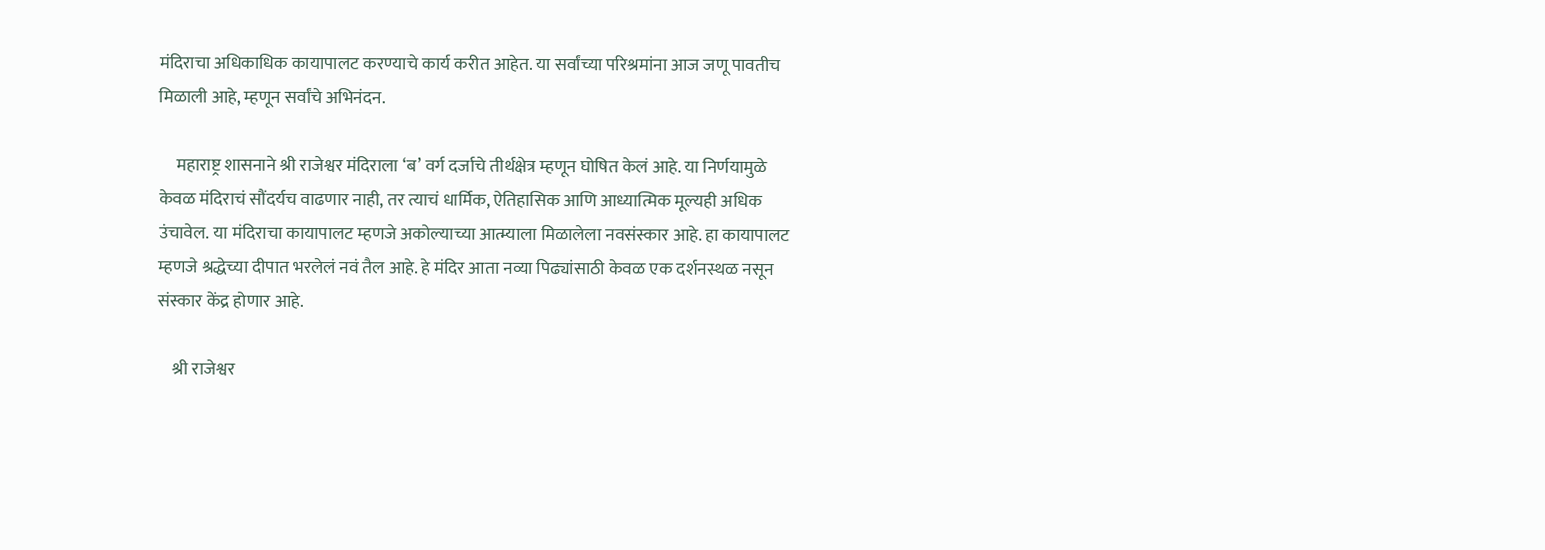मंदिराचा अधिकाधिक कायापालट करण्‍याचे कार्य करीत आहेत. या सर्वांच्या परिश्रमांना आज जणू पावतीच मिळाली आहे, म्हणून सर्वांचे अभिनंदन.

     महाराष्ट्र शासनाने श्री राजेश्वर मंदिराला ‘ब’ वर्ग दर्जाचे तीर्थक्षेत्र म्हणून घोषित केलं आहे. या निर्णयामुळे केवळ मंदिराचं सौंदर्यच वाढणार नाही, तर त्याचं धार्मिक, ऐतिहासिक आणि आध्यात्मिक मूल्यही अधिक उंचावेल. या मंदिराचा कायापालट म्हणजे अकोल्याच्या आत्म्याला मिळालेला नवसंस्कार आहे. हा कायापालट म्हणजे श्रद्धेच्या दीपात भरलेलं नवं तैल आहे. हे मंदिर आता नव्या पिढ्यांसाठी केवळ एक दर्शनस्थळ नसून संस्कार केंद्र होणार आहे.

    श्री राजेश्वर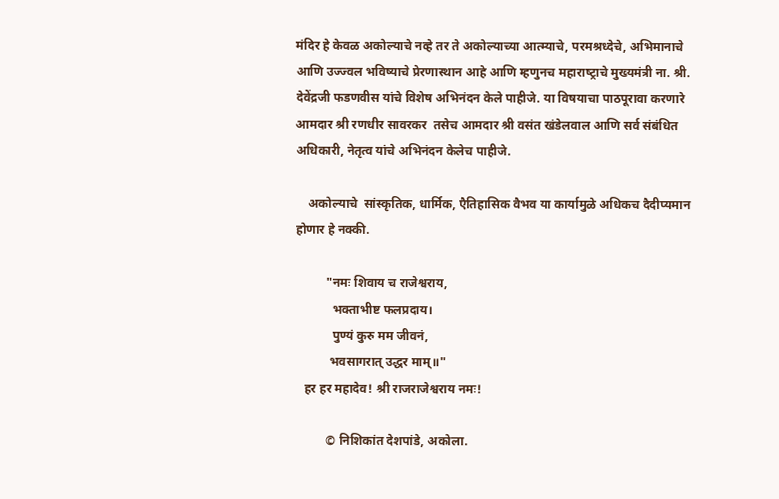मंदिर हे केवळ अकोल्याचे नव्हे तर ते अकोल्याच्या आत्म्याचे, परमश्रध्‍देचे, अभिमानाचे आणि उज्ज्वल भविष्याचे प्रेरणास्‍थान आहे आणि म्‍हणुनच महाराष्‍ट्राचे मुख्‍यमंत्री ना. श्री. देवेंद्रजी फडणवीस यांचे विशेष अभिनंदन केले पाहीजे. या विषयाचा पाठपूरावा करणारे आमदार श्री रणधीर सावरकर  तसेच आमदार श्री वसंत खंडेलवाल आणि सर्व संबंधित अधिकारी, नेतृत्‍व यांचे अभिनंदन केलेच पाहीजे.

    अकोल्‍याचे  सांस्‍कृतिक, धार्मिक, एैतिहासिक वैभव या कार्यामुळे अधिकच दैदीप्‍यमान होणार हे नक्‍की.

          "नमः शिवाय च राजेश्वराय,
            भक्ताभीष्ट फलप्रदाय।
            पुण्यं कुरु मम जीवनं,
           भवसागरात् उद्धर माम्॥"
   हर हर महादेव! श्री राजराजेश्वराय नमः!

          © निशिकांत देशपांडे, अकोला.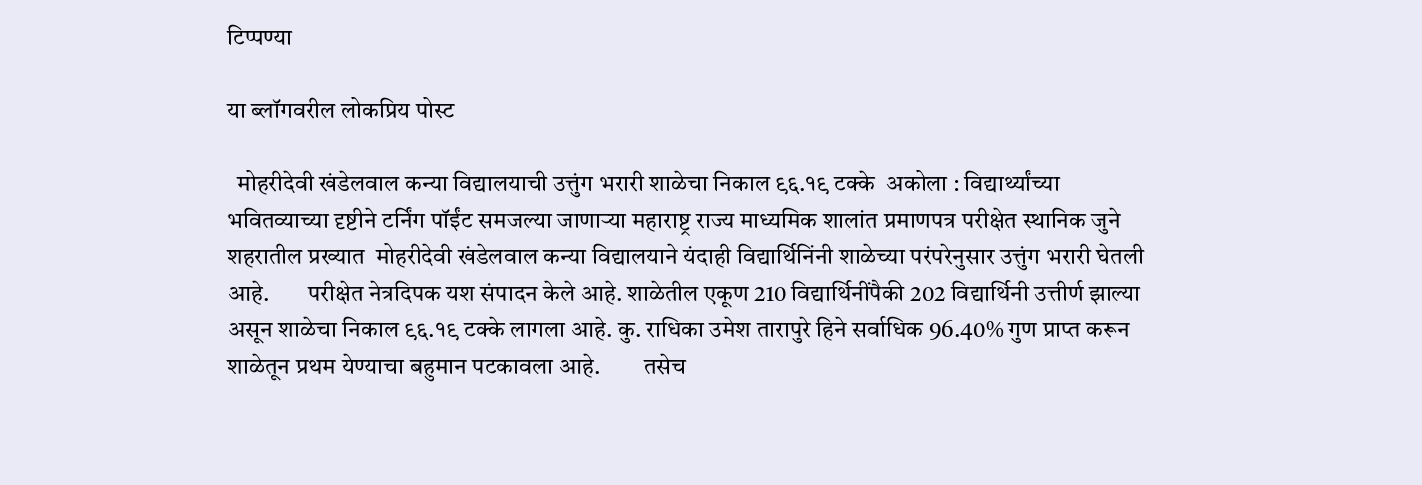टिप्पण्या

या ब्लॉगवरील लोकप्रिय पोस्ट

  मोहरीदेवी खंडेलवाल कन्या विद्यालयाची उत्तुंग भरारी शाळेचा निकाल ९६.१९ टक्के  अकोला : विद्यार्थ्यांच्या भवितव्याच्या दृष्टीने टर्निंग पॉईंट समजल्या जाणाऱ्या महाराष्ट्र राज्य माध्यमिक शालांत प्रमाणपत्र परीक्षेत स्थानिक जुने शहरातील प्रख्यात  मोहरीदेवी खंडेलवाल कन्या विद्यालयाने यंदाही विद्यार्थिनिंनी शाळेच्या परंपरेनुसार उत्तुंग भरारी घेतली आहे.        परीक्षेत नेत्रदिपक यश संपादन केले आहे. शाळेतील एकूण 210 विद्यार्थिनींपैकी 202 विद्यार्थिनी उत्तीर्ण झाल्या असून शाळेचा निकाल ९६.१९ टक्के लागला आहे. कु. राधिका उमेश तारापुरे हिने सर्वाधिक 96.40% गुण प्राप्त करून शाळेतून प्रथम येण्याचा बहुमान पटकावला आहे.         तसेच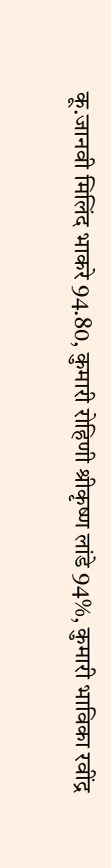कू.जानवी मिलिंद भाकरे 94.80, कुमारी रोहिणी श्रीकृष्ण लांडे 94%, कुमारी भाविका रवींद्र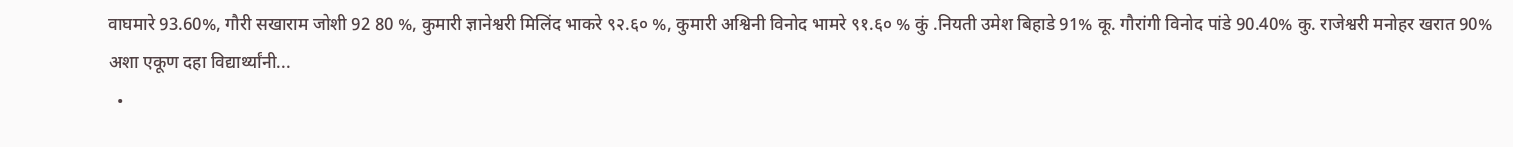वाघमारे 93.60%, गौरी सखाराम जोशी 92 80 %, कुमारी ज्ञानेश्वरी मिलिंद भाकरे ९२.६० %, कुमारी अश्विनी विनोद भामरे ९१.६० % कुं .नियती उमेश बिहाडे 91% कू. गौरांगी विनोद पांडे 90.40% कु. राजेश्वरी मनोहर खरात 90% अशा एकूण दहा विद्यार्थ्यांनी...
  •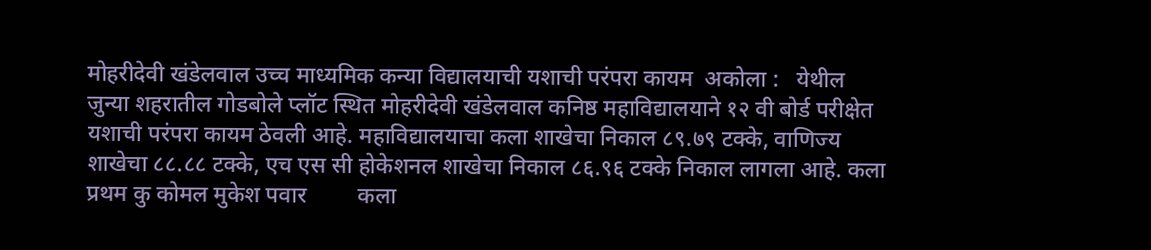मोहरीदेवी खंडेलवाल उच्च माध्यमिक कन्या विद्यालयाची यशाची परंपरा कायम  अकोला :   येथील जुन्या शहरातील गोडबोले प्लॉट स्थित मोहरीदेवी खंडेलवाल कनिष्ठ महावि‌द्यालयाने १२ वी बोर्ड परीक्षेत यशाची परंपरा कायम ठेवली आहे. महावि‌द्यालयाचा कला शाखेचा निकाल ८९.७९ टक्के, वाणिज्य शाखेचा ८८.८८ टक्के, एच एस सी होकेशनल शाखेचा निकाल ८६.९६ टक्के निकाल लागला आहे. कला प्रथम कु कोमल मुकेश पवार         कला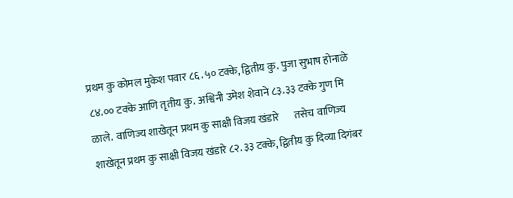प्रथम कु कोमल मुकेश पवार ८६.५० टक्के, द्वितीय कु. पुजा सुभाष होनाळे ८४.०० टक्के आणि तृतीय कु. अश्विनी उमेश शेवाने ८३.३३ टक्के गुण मि ळाले.  वाणिज्य शाखेतून प्रथम कु साक्षी विजय खंडारे       तसेच वाणिज्य शाखेतून प्रथम कु साक्षी विजय खंडारे ८२.३३ टक्के, द्वितीय कु दिव्या दिगंबर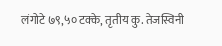लंगोटे ७९,५० टक्के, तृतीय कु. तेजस्विनी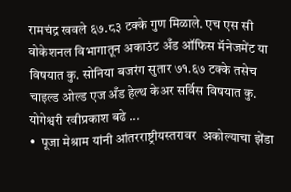रामचंद्र खवले ६७.८३ टक्के गुण मिळाले. एच एस सी वोकेशनल विभागातून अकाउंट अँड ऑफिस मॅनेजमेंट या विषयात कु. सोनिया बजरंग सुतार ७१.६७ टक्के तसेच चाइल्ड ओल्ड एज अँड हेल्थ केअर सर्विस विषयात कु. योगेश्वरी रवीप्रकाश बढे ...
•  पूजा मेश्राम यांनी आंतरराष्ट्रीयस्तरावर  अकोल्याचा झेंडा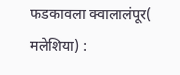फडकावला क्वालालंपूर( मलेशिया) :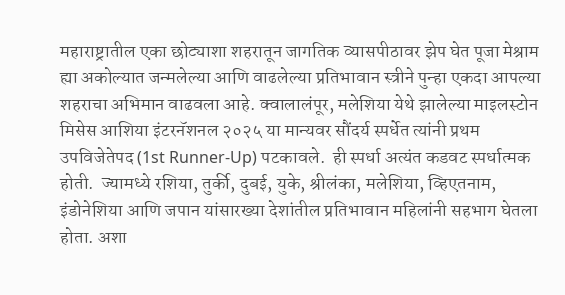महाराष्ट्रातील एका छोट्याशा शहरातून जागतिक व्यासपीठावर झेप घेत पूजा मेश्राम ह्या अकोल्यात जन्मलेल्या आणि वाढलेल्या प्रतिभावान स्त्रीने पुन्हा एकदा आपल्या शहराचा अभिमान वाढवला आहे. क्वालालंपूर, मलेशिया येथे झालेल्या माइलस्टोन मिसेस आशिया इंटरनॅशनल २०२५ या मान्यवर सौंदर्य स्पर्धेत त्यांनी प्रथम उपविजेतेपद (1st Runner-Up) पटकावले.  ही स्पर्धा अत्यंत कडवट स्पर्धात्मक होती.  ज्यामध्ये रशिया, तुर्की, दुबई, युके, श्रीलंका, मलेशिया, व्हिएतनाम, इंडोनेशिया आणि जपान यांसारख्या देशांतील प्रतिभावान महिलांनी सहभाग घेतला होता. अशा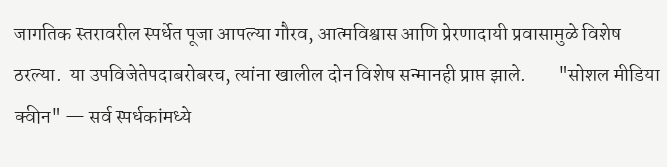जागतिक स्तरावरील स्पर्धेत पूजा आपल्या गौरव, आत्मविश्वास आणि प्रेरणादायी प्रवासामुळे विशेष ठरल्या.  या उपविजेतेपदाबरोबरच, त्यांना खालील दोन विशेष सन्मानही प्राप्त झाले.        "सोशल मीडिया क्वीन" — सर्व स्पर्धकांमध्ये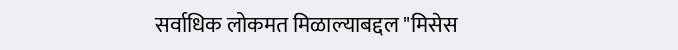सर्वाधिक लोकमत मिळाल्याबद्दल "मिसेस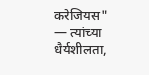करेजियस" — त्यांच्या धैर्यशीलता,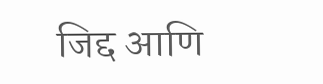जिद्द आणि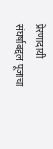प्रेरणादायी संघर्षाबद्दल पूजाचा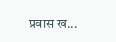प्रवास ख...